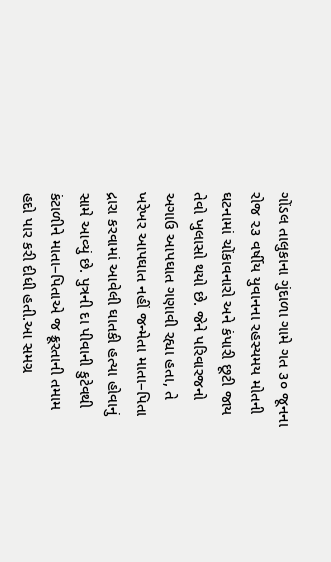ગોંડલ તાલુકાના ગુંદાળા ગામે ગત ૩૦ જૂનના રોજ ૨૩ વર્ષીય યુવાનના રહસ્યમય મોતની ઘટનામાં ચોંકાવનારો અને કંપારી છૂટી જાય તેવો ખુલાસો થયો છે. જેને પરિવારજનો અગાઉ આપઘાત ગણાવી રહ્યા હતા, તે ખરેખર આપઘાત નહીં જન્મેતા માતા–પિતા દ્રારા કરવામાં આવેલી ઘાતકી હત્યા હોવાનું સામે આવ્યું છે. પુત્રની દા પીવાની કુટેવથી કંટાળીને માતા–પિતાએ જ ક્રૂરતાની તમામ હદો પાર કરી દીધી હતી.આ સમગ્ર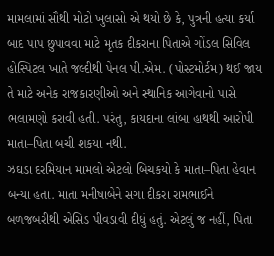મામલામાં સૌથી મોટો ખુલાસો એ થયો છે કે, પુત્રની હત્યા કર્યા બાદ પાપ છુપાવવા માટે મૃતક દીકરાના પિતાએ ગોંડલ સિવિલ હોસ્પિટલ ખાતે જલ્દીથી પેનલ પી.એમ. (પોસ્ટમોર્ટમ) થઈ જાય તે માટે અનેક રાજકારણીઓ અને સ્થાનિક આગેવાનો પાસે ભલામણો કરાવી હતી. પરંતુ, કાયદાના લાંબા હાથથી આરોપી માતા–પિતા બચી શકયા નથી.
ઝઘડા દરમિયાન મામલો એટલો બિચકયો કે માતા–પિતા હેવાન બન્યા હતા. માતા મનીષાબેને સગા દીકરા રામભાઈને બળજબરીથી એસિડ પીવડાવી દીધું હતું. એટલું જ નહીં, પિતા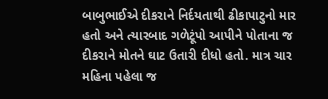બાબુભાઈએ દીકરાને નિર્દયતાથી ઢીકાપાટુનો માર હતો અને ત્યારબાદ ગળેટૂંપો આપીને પોતાના જ દીકરાને મોતને ઘાટ ઉતારી દીધો હતો. માત્ર ચાર મહિના પહેલા જ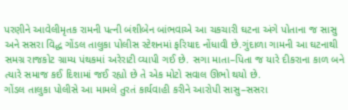પરણીને આવેલીમૃતક રામની પત્ની બંશીબેન બાંભવાએ આ ચકચારી ઘટના અંગે પોતાના જ સાસુ અને સસરા વિદ્ધ ગોંડલ તાલુકા પોલીસ સ્ટેશનમાં ફરિયાદ નોંધાવી છે.ગુંદાળા ગામની આ ઘટનાથી સમગ્ર રાજકોટ ગ્રામ્ય પંથકમાં અરેરાટી વ્યાપી ગઈ છે. સગા માતા–પિતા જ યારે દીકરાના કાળ બને ત્યારે સમાજ કઈ દિશામાં જઈ રહ્યો છે તે એક મોટો સવાલ ઊભો થયો છે.
ગોંડલ તાલુકા પોલીસે આ મામલે તુરતં કાર્યવાહી કરીને આરોપી સાસુ–સસરા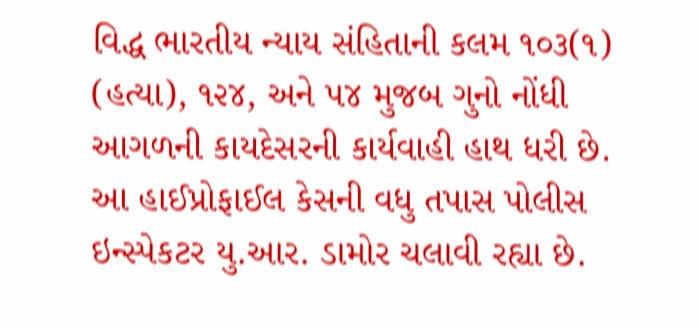વિદ્ધ ભારતીય ન્યાય સંહિતાની કલમ ૧૦૩(૧) (હત્યા), ૧૨૪, અને ૫૪ મુજબ ગુનો નોંધી આગળની કાયદેસરની કાર્યવાહી હાથ ધરી છે. આ હાઈપ્રોફાઈલ કેસની વધુ તપાસ પોલીસ ઇન્સ્પેકટર યુ.આર. ડામોર ચલાવી રહ્યા છે.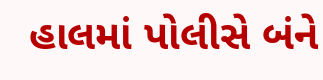હાલમાં પોલીસે બંને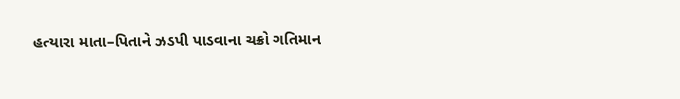હત્યારા માતા–પિતાને ઝડપી પાડવાના ચક્રો ગતિમાન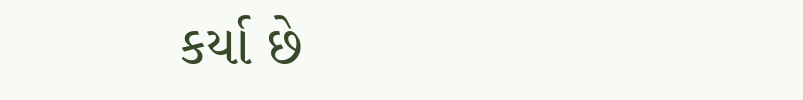કર્યા છે